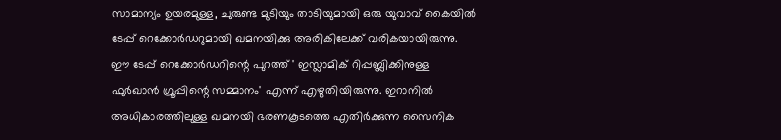സാമാന്യം ഉയരമുള്ള, ചുരുണ്ട മുടിയും താടിയുമായി ഒരു യുവാവ് കൈയിൽ ടേപ്പ് റെക്കോർഡറുമായി ഖമനയിക്കു അരികിലേക്ക് വരികയായിരുന്നു. ഈ ടേപ്പ് റെക്കോർഡറിന്റെ പുറത്ത് ' ഇസ്ലാമിക് റിപ്പബ്ലിക്കിനുള്ള ഫുർഖാൻ ഗ്രൂപ്പിന്റെ സമ്മാനം' എന്ന് എഴുതിയിരുന്നു. ഇറാനിൽ അധികാരത്തിലുള്ള ഖമനയി ഭരണകൂടത്തെ എതിർക്കുന്ന സൈനിക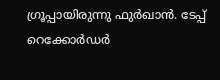ഗ്രൂപ്പായിരുന്നു ഫുർഖാൻ. ടേപ്പ് റെക്കോർഡർ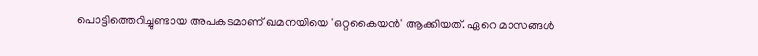പൊട്ടിത്തെറിച്ചുണ്ടായ അപകടമാണ് ഖമനയിയെ 'ഒറ്റകൈയൻ' ആക്കിയത്. ഏറെ മാസങ്ങൾ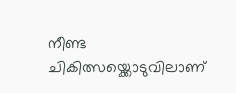നീണ്ട ചികിത്സയ്ക്കൊടുവിലാണ്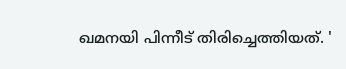ഖമനയി പിന്നീട് തിരിച്ചെത്തിയത്. '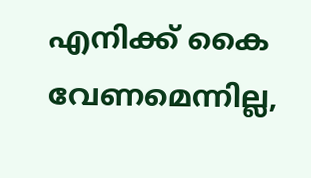എനിക്ക് കൈ വേണമെന്നില്ല,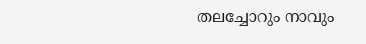തലച്ചോറും നാവും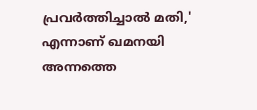പ്രവർത്തിച്ചാൽ മതി,' എന്നാണ് ഖമനയി അന്നത്തെ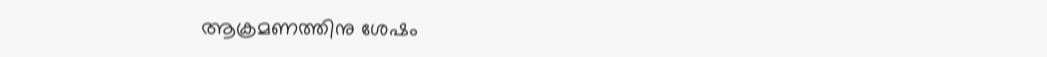ആക്രമണത്തിനു ശേഷം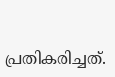പ്രതികരിച്ചത്.